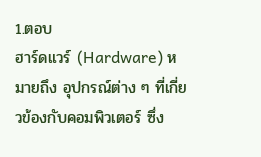1.ตอบ
ฮาร์ดแวร์ (Hardware) หมายถึง อุปกรณ์ต่าง ๆ ที่เกี่ยวข้องกับคอมพิวเตอร์ ซึ่ง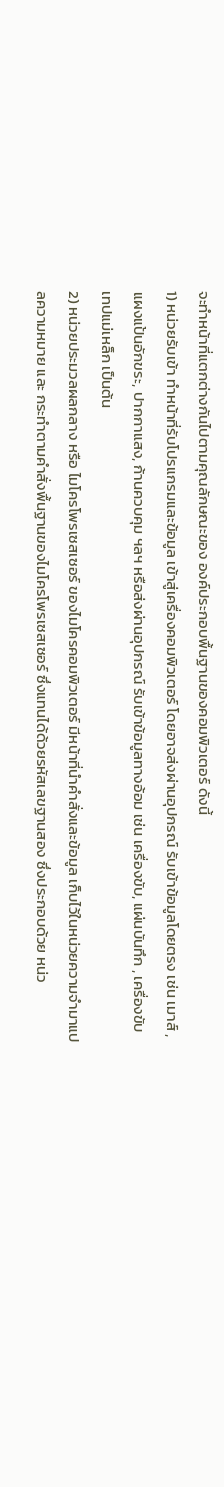จะทำหน้าที่แตกต่างกันไปตามคุณลักษณะของ องค์ประกอบพื้นฐานของคอมพิวเตอร์ ดังนี้
1) หน่วยรับเข้า ทำหน้าที่รับโปรแกรมและข้อมูล เข้าสู่เครื่องคอมพิวเตอร์ โดยอาจส่งผ่านอุปกรณ์ รับเข้าข้อมูลโดยตรง เช่น เมาส์ , แผงแป้นอักขระ, ปากกาแสง, ก้านควบคุม ฯลฯ หรือส่งผ่านอุปกรณ์ รับเข้าข้อมูลทางอ้อม เช่น เครื่องขับ, แผ่นบันทึก , เครื่องขับเทปแม่เหล็ก เป็นต้น
2) หน่วยประมวลผลกลาง หรือ ไมโครโพรเซสเซอร์ ของไมโครคอมพิวเตอร์ มีหน้าที่นำคำสั่งและข้อมูล เก็บไว้ในหน่วยความจำมาแปลความหมาย และ กระทำตามคำสั่งพื้นฐานของไมโครโพรเซสเซอร์ ซึ่งแทนได้ด้วยรหัสเลขฐานสอง ซึ่งประกอบด้วย หน่ว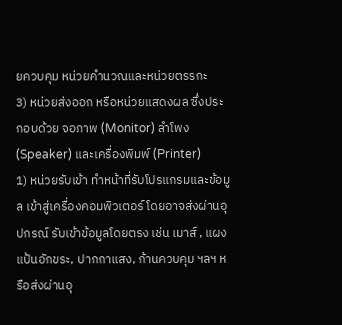ยควบคุม หน่วยคำนวณและหน่วยตรรกะ
3) หน่วยส่งออก หรือหน่วยแสดงผล ซึ่งประกอบด้วย จอภาพ (Monitor) ลำโพง (Speaker) และเครื่องพิมพ์ (Printer)
1) หน่วยรับเข้า ทำหน้าที่รับโปรแกรมและข้อมูล เข้าสู่เครื่องคอมพิวเตอร์ โดยอาจส่งผ่านอุปกรณ์ รับเข้าข้อมูลโดยตรง เช่น เมาส์ , แผงแป้นอักขระ, ปากกาแสง, ก้านควบคุม ฯลฯ หรือส่งผ่านอุ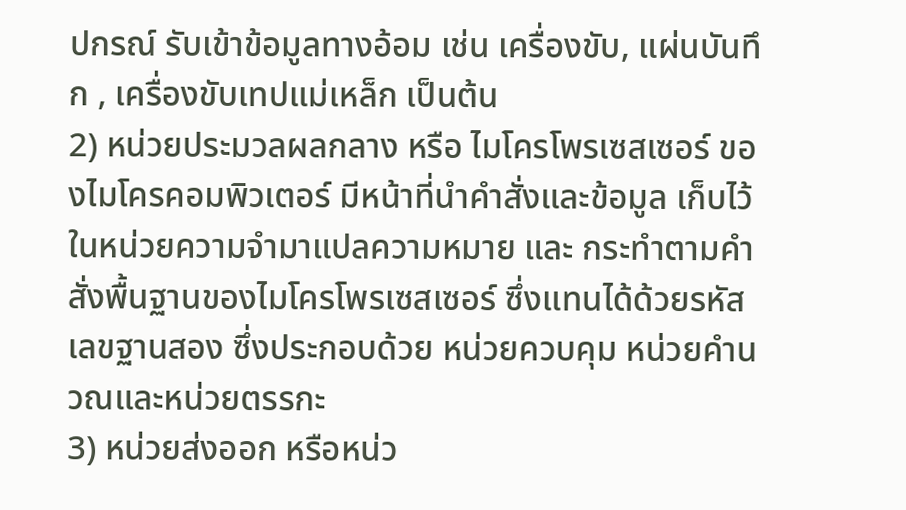ปกรณ์ รับเข้าข้อมูลทางอ้อม เช่น เครื่องขับ, แผ่นบันทึก , เครื่องขับเทปแม่เหล็ก เป็นต้น
2) หน่วยประมวลผลกลาง หรือ ไมโครโพรเซสเซอร์ ของไมโครคอมพิวเตอร์ มีหน้าที่นำคำสั่งและข้อมูล เก็บไว้ในหน่วยความจำมาแปลความหมาย และ กระทำตามคำสั่งพื้นฐานของไมโครโพรเซสเซอร์ ซึ่งแทนได้ด้วยรหัสเลขฐานสอง ซึ่งประกอบด้วย หน่วยควบคุม หน่วยคำนวณและหน่วยตรรกะ
3) หน่วยส่งออก หรือหน่ว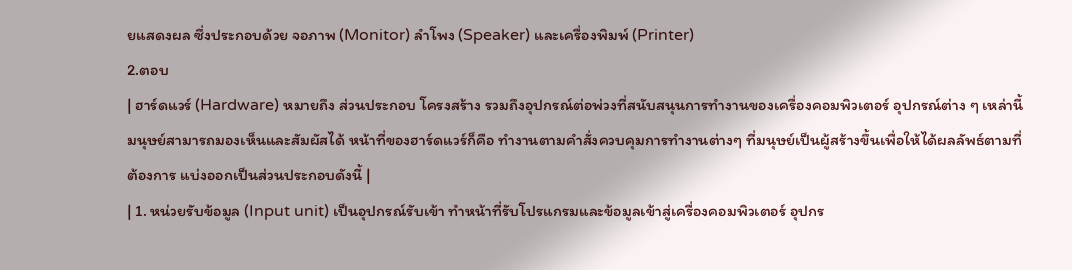ยแสดงผล ซึ่งประกอบด้วย จอภาพ (Monitor) ลำโพง (Speaker) และเครื่องพิมพ์ (Printer)
2.ตอบ
| ฮาร์ดแวร์ (Hardware) หมายถึง ส่วนประกอบ โครงสร้าง รวมถึงอุปกรณ์ต่อพ่วงที่สนับสนุนการทำงานของเครื่องคอมพิวเตอร์ อุปกรณ์ต่าง ๆ เหล่านี้มนุษย์สามารถมองเห็นและสัมผัสได้ หน้าที่ของฮาร์ดแวร์ก็คือ ทำงานตามคำสั่งควบคุมการทำงานต่างๆ ที่มนุษย์เป็นผู้สร้างขึ้นเพื่อให้ได้ผลลัพธ์ตามที่ต้องการ แบ่งออกเป็นส่วนประกอบดังนี้ |
| 1. หน่วยรับข้อมูล (Input unit) เป็นอุปกรณ์รับเข้า ทำหน้าที่รับโปรแกรมและข้อมูลเข้าสู่เครื่องคอมพิวเตอร์ อุปกร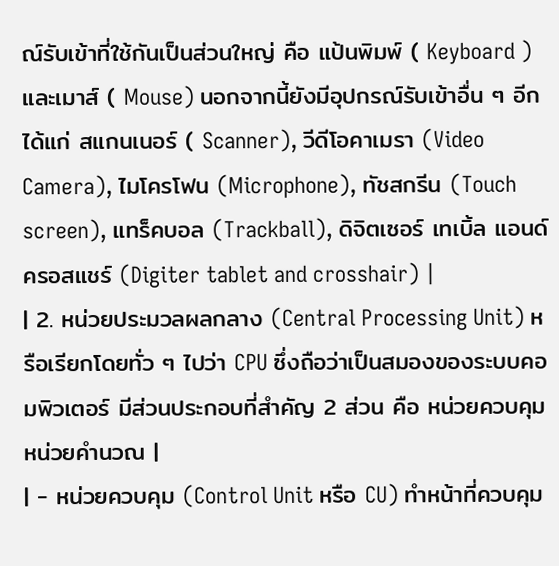ณ์รับเข้าที่ใช้กันเป็นส่วนใหญ่ คือ แป้นพิมพ์ ( Keyboard ) และเมาส์ ( Mouse) นอกจากนี้ยังมีอุปกรณ์รับเข้าอื่น ๆ อีก ได้แก่ สแกนเนอร์ ( Scanner), วีดีโอคาเมรา (Video Camera), ไมโครโฟน (Microphone), ทัชสกรีน (Touch screen), แทร็คบอล (Trackball), ดิจิตเซอร์ เทเบิ้ล แอนด์ ครอสแชร์ (Digiter tablet and crosshair) |
| 2. หน่วยประมวลผลกลาง (Central Processing Unit) หรือเรียกโดยทั่ว ๆ ไปว่า CPU ซึ่งถือว่าเป็นสมองของระบบคอมพิวเตอร์ มีส่วนประกอบที่สำคัญ 2 ส่วน คือ หน่วยควบคุม หน่วยคำนวณ |
| - หน่วยควบคุม (Control Unit หรือ CU) ทำหน้าที่ควบคุม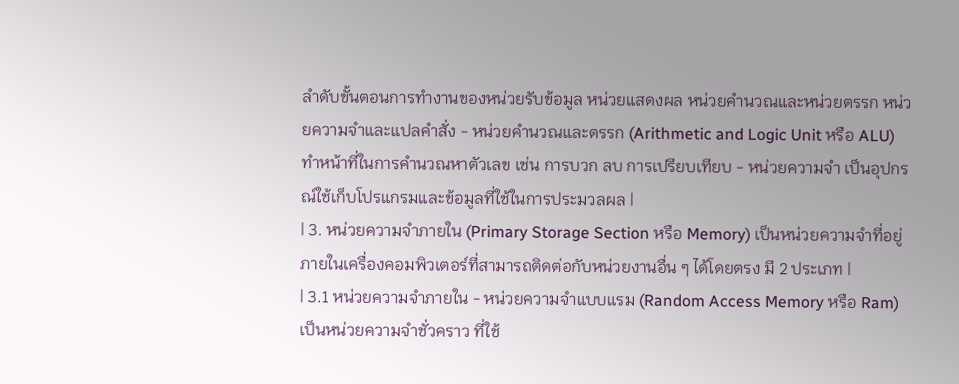ลำดับขั้นตอนการทำงานของหน่วยรับข้อมูล หน่วยแสดงผล หน่วยคำนวณและหน่วยตรรก หน่วยความจำและแปลคำสั่ง - หน่วยคำนวณและตรรก (Arithmetic and Logic Unit หรือ ALU) ทำหน้าที่ในการคำนวณหาตัวเลข เช่น การบวก ลบ การเปรียบเทียบ - หน่วยความจำ เป็นอุปกรณ์ใช้เก็บโปรแกรมและข้อมูลที่ใช้ในการประมวลผล |
| 3. หน่วยความจำภายใน (Primary Storage Section หรือ Memory) เป็นหน่วยความจำที่อยู่ภายในเครื่องคอมพิวเตอร์ที่สามารถติดต่อกับหน่วยงานอื่น ๆ ได้โดยตรง มี 2 ประเภท |
| 3.1 หน่วยความจำภายใน - หน่วยความจำแบบแรม (Random Access Memory หรือ Ram) เป็นหน่วยความจำชั่วคราว ที่ใช้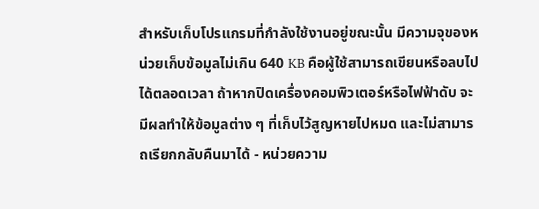สำหรับเก็บโปรแกรมที่กำลังใช้งานอยู่ขณะนั้น มีความจุของหน่วยเก็บข้อมูลไม่เกิน 640 KB คือผู้ใช้สามารถเขียนหรือลบไปได้ตลอดเวลา ถ้าหากปิดเครื่องคอมพิวเตอร์หรือไฟฟ้าดับ จะมีผลทำให้ข้อมูลต่าง ๆ ที่เก็บไว้สูญหายไปหมด และไม่สามารถเรียกกลับคืนมาได้ - หน่วยความ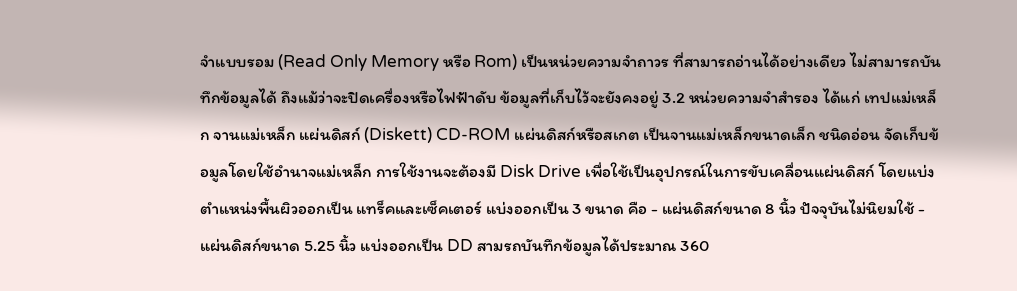จำแบบรอม (Read Only Memory หรือ Rom) เป็นหน่วยความจำถาวร ที่สามารถอ่านได้อย่างเดียว ไม่สามารถบันทึกข้อมูลได้ ถึงแม้ว่าจะปิดเครื่องหรือไฟฟ้าดับ ข้อมูลที่เก็บไว้จะยังคงอยู่ 3.2 หน่วยความจำสำรอง ได้แก่ เทปแม่เหล็ก จานแม่เหล็ก แผ่นดิสก์ (Diskett) CD-ROM แผ่นดิสก์หรือสเกต เป็นจานแม่เหล็กขนาดเล็ก ชนิดอ่อน จัดเก็บข้อมูลโดยใช้อำนาจแม่เหล็ก การใช้งานจะต้องมี Disk Drive เพื่อใช้เป็นอุปกรณ์ในการขับเคลื่อนแผ่นดิสก์ โดยแบ่งตำแหน่งพื้นผิวออกเป็น แทร็คและเซ็คเตอร์ แบ่งออกเป็น 3 ขนาด คือ - แผ่นดิสก์ขนาด 8 นิ้ว ปัจจุบันไม่นิยมใช้ - แผ่นดิสก์ขนาด 5.25 นิ้ว แบ่งออกเป็น DD สามรถบันทึกข้อมูลได้ประมาณ 360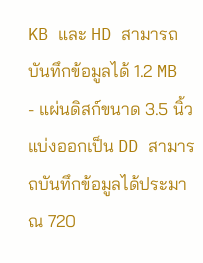KB และ HD สามารถบันทึกข้อมูลได้ 1.2 MB - แผ่นดิสก์ขนาด 3.5 นิ้ว แบ่งออกเป็น DD สามารถบันทึกข้อมูลได้ประมาณ 720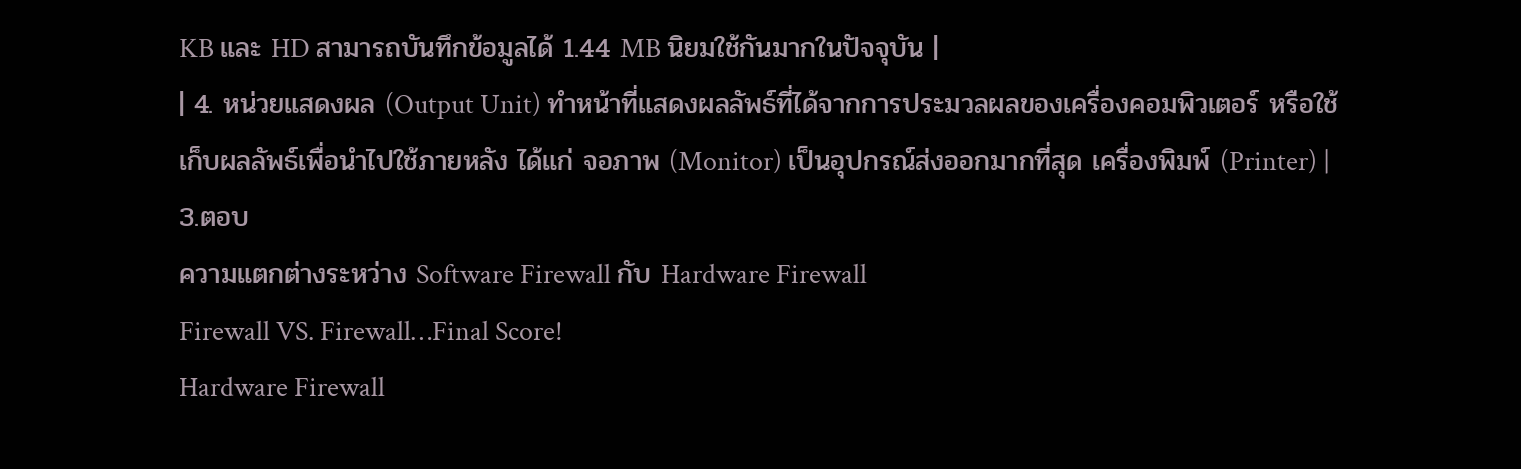KB และ HD สามารถบันทึกข้อมูลได้ 1.44 MB นิยมใช้กันมากในปัจจุบัน |
| 4. หน่วยแสดงผล (Output Unit) ทำหน้าที่แสดงผลลัพธ์ที่ได้จากการประมวลผลของเครื่องคอมพิวเตอร์ หรือใช้เก็บผลลัพธ์เพื่อนำไปใช้ภายหลัง ได้แก่ จอภาพ (Monitor) เป็นอุปกรณ์ส่งออกมากที่สุด เครื่องพิมพ์ (Printer) |
3.ตอบ
ความแตกต่างระหว่าง Software Firewall กับ Hardware Firewall
Firewall VS. Firewall…Final Score!
Hardware Firewall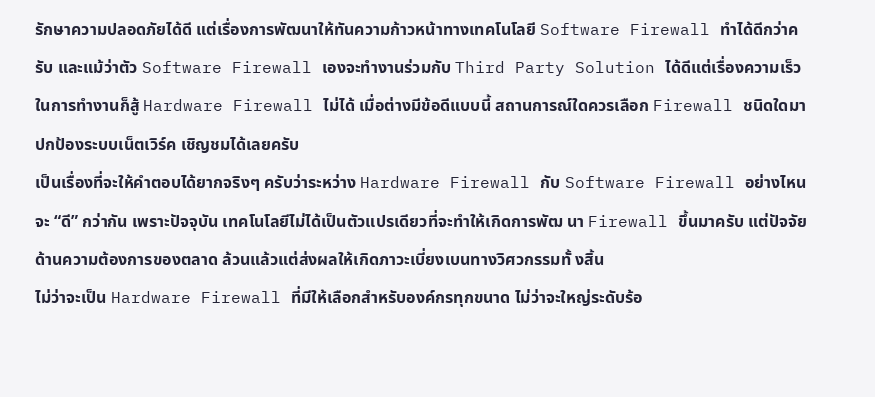รักษาความปลอดภัยได้ดี แต่เรื่องการพัฒนาให้ทันความก้าวหน้าทางเทคโนโลยี Software Firewall ทำได้ดีกว่าครับ และแม้ว่าตัว Software Firewall เองจะทำงานร่วมกับ Third Party Solution ได้ดีแต่เรื่องความเร็วในการทำงานก็สู้ Hardware Firewall ไม่ได้ เมื่อต่างมีข้อดีแบบนี้ สถานการณ์ใดควรเลือก Firewall ชนิดใดมาปกป้องระบบเน็ตเวิร์ค เชิญชมได้เลยครับ
เป็นเรื่องที่จะให้คำตอบได้ยากจริงๆ ครับว่าระหว่าง Hardware Firewall กับ Software Firewall อย่างไหนจะ “ดี” กว่ากัน เพราะปัจจุบัน เทคโนโลยีไม่ได้เป็นตัวแปรเดียวที่จะทำให้เกิดการพัฒ นา Firewall ขึ้นมาครับ แต่ปัจจัยด้านความต้องการของตลาด ล้วนแล้วแต่ส่งผลให้เกิดภาวะเบี่ยงเบนทางวิศวกรรมทั้ งสิ้น
ไม่ว่าจะเป็น Hardware Firewall ที่มีให้เลือกสำหรับองค์กรทุกขนาด ไม่ว่าจะใหญ่ระดับร้อ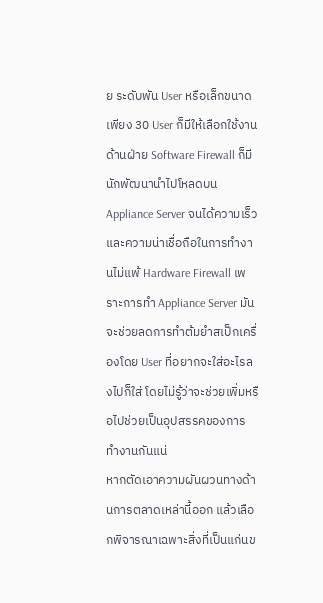ย ระดับพัน User หรือเล็กขนาดเพียง 30 User ก็มีให้เลือกใช้งาน ด้านฝ่าย Software Firewall ก็มีนักพัฒนานำไปโหลดบน Appliance Server จนได้ความเร็วและความน่าเชื่อถือในการทำงานไม่แพ้ Hardware Firewall เพราะการทำ Appliance Server มันจะช่วยลดการทำต้มยำสเป็กเครื่องโดย User ที่อยากจะใส่อะไรลงไปก็ใส่ โดยไม่รู้ว่าจะช่วยเพิ่มหรือไปช่วยเป็นอุปสรรคของการ ทำงานกันแน่
หากตัดเอาความผันผวนทางด้านการตลาดเหล่านี้ออก แล้วเลือกพิจารณาเฉพาะสิ่งที่เป็นแก่นข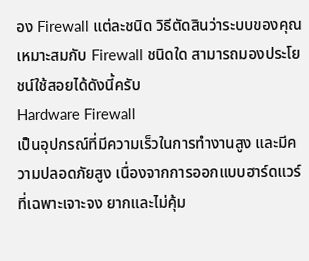อง Firewall แต่ละชนิด วิธีตัดสินว่าระบบของคุณเหมาะสมกับ Firewall ชนิดใด สามารถมองประโยชน์ใช้สอยได้ดังนี้ครับ
Hardware Firewall
เป็นอุปกรณ์ที่มีความเร็วในการทำงานสูง และมีความปลอดภัยสูง เนื่องจากการออกแบบฮาร์ดแวร์ที่เฉพาะเจาะจง ยากและไม่คุ้ม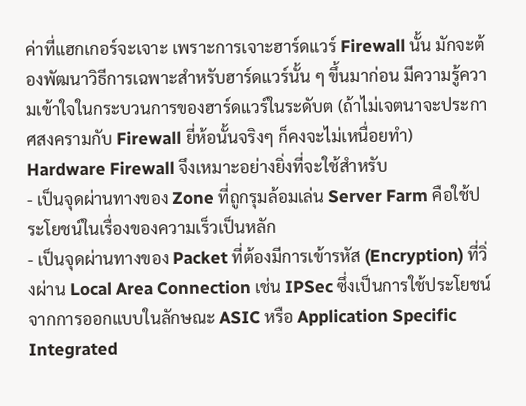ค่าที่แฮกเกอร์จะเจาะ เพราะการเจาะฮาร์ดแวร์ Firewall นั้น มักจะต้องพัฒนาวิธีการเฉพาะสำหรับฮาร์ดแวร์นั้น ๆ ขึ้นมาก่อน มีความรู้ความเข้าใจในกระบวนการของฮาร์ดแวร์ในระดับต (ถ้าไม่เจตนาจะประกาศสงครามกับ Firewall ยี่ห้อนั้นจริงๆ ก็คงจะไม่เหนื่อยทำ) Hardware Firewall จึงเหมาะอย่างยิ่งที่จะใช้สำหรับ
- เป็นจุดผ่านทางของ Zone ที่ถูกรุมล้อมเล่น Server Farm คือใช้ประโยชน์ในเรื่องของความเร็วเป็นหลัก
- เป็นจุดผ่านทางของ Packet ที่ต้องมีการเข้ารหัส (Encryption) ที่วิ่งผ่าน Local Area Connection เช่น IPSec ซึ่งเป็นการใช้ประโยชน์จากการออกแบบในลักษณะ ASIC หรือ Application Specific Integrated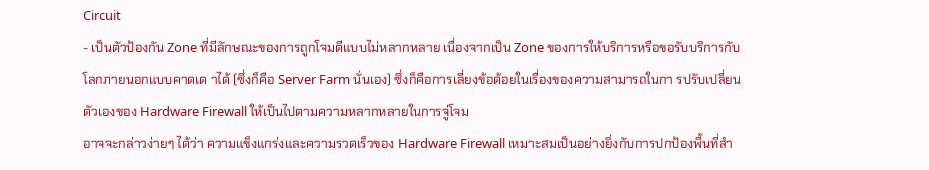Circuit
- เป็นตัวป้องกัน Zone ที่มีลักษณะของการถูกโจมตีแบบไม่หลากหลาย เนื่องจากเป็น Zone ของการให้บริการหรือขอรับบริการกับโลกภายนอกแบบคาดเด าได้ (ซึ่งก็คือ Server Farm นั่นเอง) ซึ่งก็คือการเลี่ยงข้อด้อยในเรื่องของความสามารถในกา รปรับเปลี่ยนตัวเองของ Hardware Firewall ให้เป็นไปตามความหลากหลายในการจู่โจม
อาจจะกล่าวง่ายๆ ได้ว่า ความแข็งแกร่งและความรวดเร็วของ Hardware Firewall เหมาะสมเป็นอย่างยิ่งกับการปกป้องพื้นที่สำ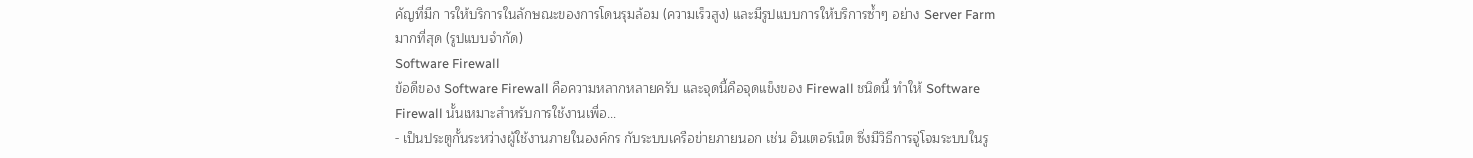คัญที่มีก ารให้บริการในลักษณะของการโดนรุมล้อม (ความเร็วสูง) และมีรูปแบบการให้บริการซ้ำๆ อย่าง Server Farm มากที่สุด (รูปแบบจำกัด)
Software Firewall
ข้อดีของ Software Firewall คือความหลากหลายครับ และจุดนี้คือจุดแข็งของ Firewall ชนิดนี้ ทำให้ Software Firewall นั้นเหมาะสำหรับการใช้งานเพื่อ...
- เป็นประตูกั้นระหว่างผู้ใช้งานภายในองค์กร กับระบบเครือข่ายภายนอก เช่น อินเตอร์เน็ต ซึ่งมีวิธีการจู่โจมระบบในรู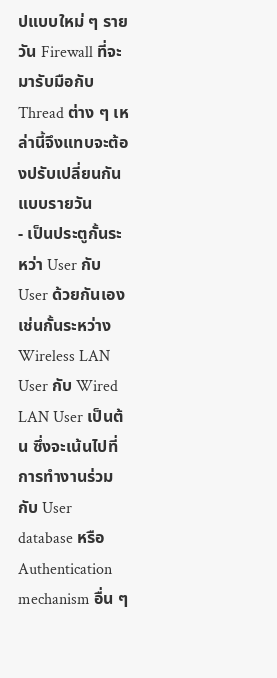ปแบบใหม่ ๆ รายวัน Firewall ที่จะมารับมือกับ Thread ต่าง ๆ เหล่านี้จึงแทบจะต้องปรับเปลี่ยนกันแบบรายวัน
- เป็นประตูกั้นระหว่า User กับ User ด้วยกันเอง เช่นกั้นระหว่าง Wireless LAN User กับ Wired LAN User เป็นต้น ซึ่งจะเน้นไปที่การทำงานร่วมกับ User database หรือ Authentication mechanism อื่น ๆ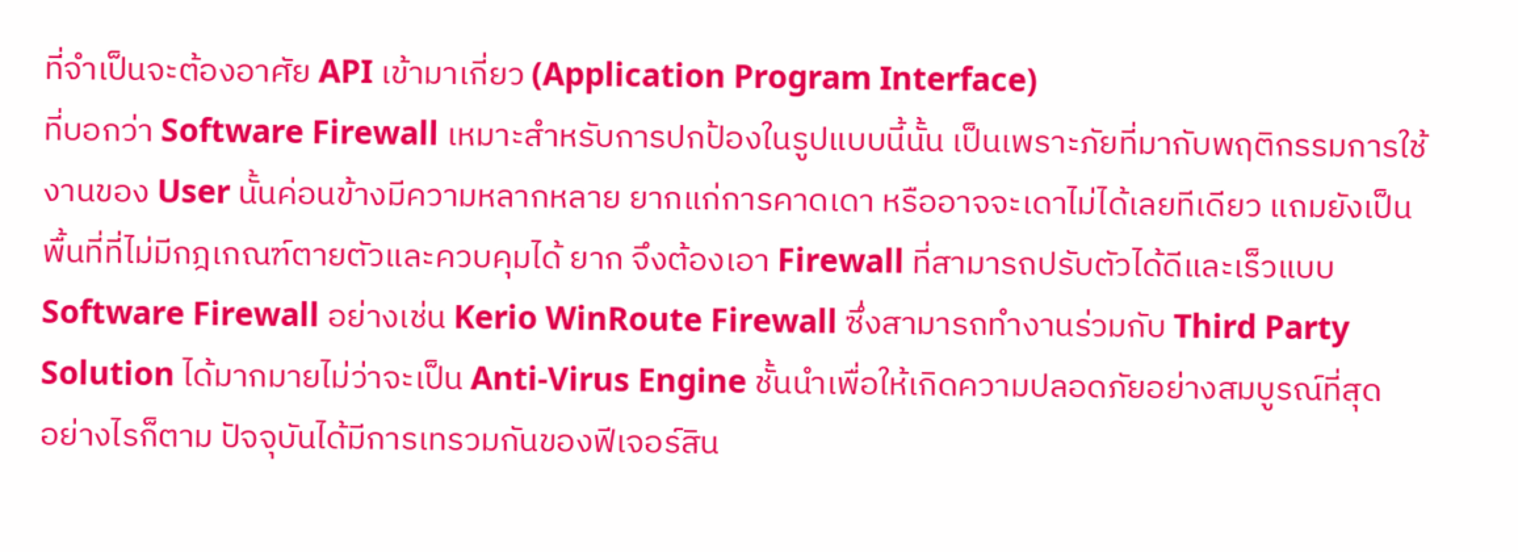ที่จำเป็นจะต้องอาศัย API เข้ามาเกี่ยว (Application Program Interface)
ที่บอกว่า Software Firewall เหมาะสำหรับการปกป้องในรูปแบบนี้นั้น เป็นเพราะภัยที่มากับพฤติกรรมการใช้งานของ User นั้นค่อนข้างมีความหลากหลาย ยากแก่การคาดเดา หรืออาจจะเดาไม่ได้เลยทีเดียว แถมยังเป็นพื้นที่ที่ไม่มีกฎเกณฑ์ตายตัวและควบคุมได้ ยาก จึงต้องเอา Firewall ที่สามารถปรับตัวได้ดีและเร็วแบบ Software Firewall อย่างเช่น Kerio WinRoute Firewall ซึ่งสามารถทำงานร่วมกับ Third Party Solution ได้มากมายไม่ว่าจะเป็น Anti-Virus Engine ชั้นนำเพื่อให้เกิดความปลอดภัยอย่างสมบูรณ์ที่สุด
อย่างไรก็ตาม ปัจจุบันได้มีการเทรวมกันของฟีเจอร์สิน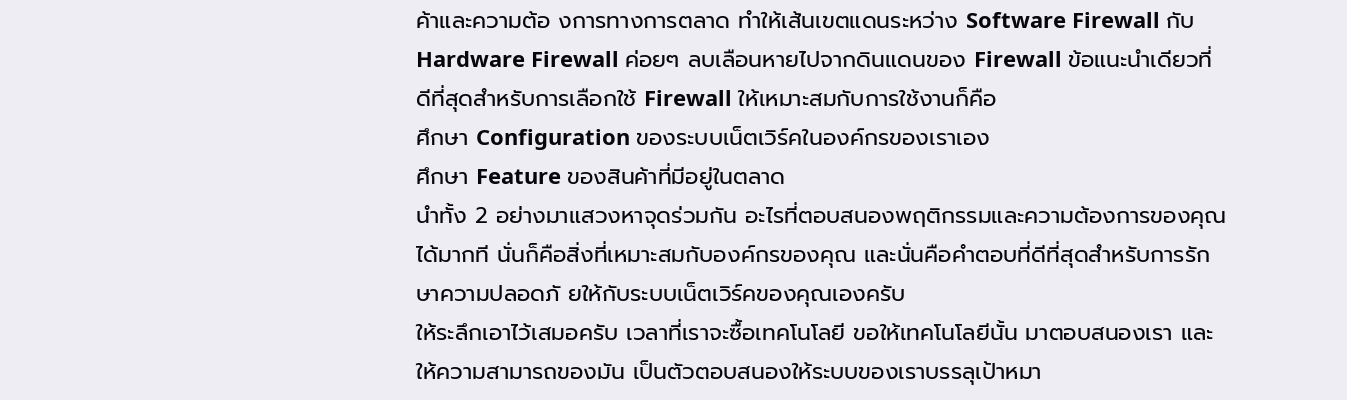ค้าและความต้อ งการทางการตลาด ทำให้เส้นเขตแดนระหว่าง Software Firewall กับ Hardware Firewall ค่อยๆ ลบเลือนหายไปจากดินแดนของ Firewall ข้อแนะนำเดียวที่ดีที่สุดสำหรับการเลือกใช้ Firewall ให้เหมาะสมกับการใช้งานก็คือ
ศึกษา Configuration ของระบบเน็ตเวิร์คในองค์กรของเราเอง
ศึกษา Feature ของสินค้าที่มีอยู่ในตลาด
นำทั้ง 2 อย่างมาแสวงหาจุดร่วมกัน อะไรที่ตอบสนองพฤติกรรมและความต้องการของคุณได้มากที นั่นก็คือสิ่งที่เหมาะสมกับองค์กรของคุณ และนั่นคือคำตอบที่ดีที่สุดสำหรับการรักษาความปลอดภั ยให้กับระบบเน็ตเวิร์คของคุณเองครับ
ให้ระลึกเอาไว้เสมอครับ เวลาที่เราจะซื้อเทคโนโลยี ขอให้เทคโนโลยีนั้น มาตอบสนองเรา และให้ความสามารถของมัน เป็นตัวตอบสนองให้ระบบของเราบรรลุเป้าหมา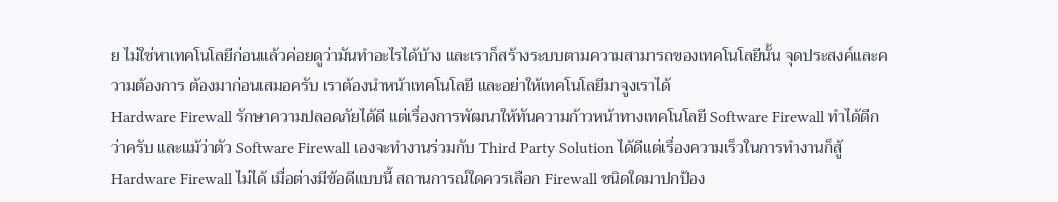ย ไม่ใช่หาเทคโนโลยีก่อนแล้วค่อยดูว่ามันทำอะไรได้บ้าง และเราก็สร้างระบบตามความสามารถของเทคโนโลยีนั้น จุดประสงค์และความต้องการ ต้องมาก่อนเสมอครับ เราต้องนำหน้าเทคโนโลยี และอย่าให้เทคโนโลยีมาจูงเราได้
Hardware Firewall รักษาความปลอดภัยได้ดี แต่เรื่องการพัฒนาให้ทันความก้าวหน้าทางเทคโนโลยี Software Firewall ทำได้ดีกว่าครับ และแม้ว่าตัว Software Firewall เองจะทำงานร่วมกับ Third Party Solution ได้ดีแต่เรื่องความเร็วในการทำงานก็สู้ Hardware Firewall ไม่ได้ เมื่อต่างมีข้อดีแบบนี้ สถานการณ์ใดควรเลือก Firewall ชนิดใดมาปกป้อง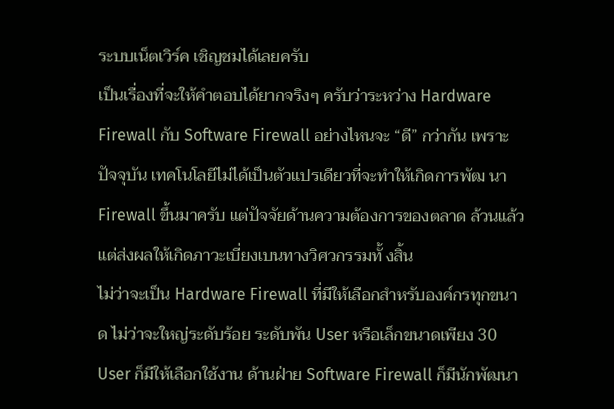ระบบเน็ตเวิร์ค เชิญชมได้เลยครับ
เป็นเรื่องที่จะให้คำตอบได้ยากจริงๆ ครับว่าระหว่าง Hardware Firewall กับ Software Firewall อย่างไหนจะ “ดี” กว่ากัน เพราะปัจจุบัน เทคโนโลยีไม่ได้เป็นตัวแปรเดียวที่จะทำให้เกิดการพัฒ นา Firewall ขึ้นมาครับ แต่ปัจจัยด้านความต้องการของตลาด ล้วนแล้วแต่ส่งผลให้เกิดภาวะเบี่ยงเบนทางวิศวกรรมทั้ งสิ้น
ไม่ว่าจะเป็น Hardware Firewall ที่มีให้เลือกสำหรับองค์กรทุกขนาด ไม่ว่าจะใหญ่ระดับร้อย ระดับพัน User หรือเล็กขนาดเพียง 30 User ก็มีให้เลือกใช้งาน ด้านฝ่าย Software Firewall ก็มีนักพัฒนา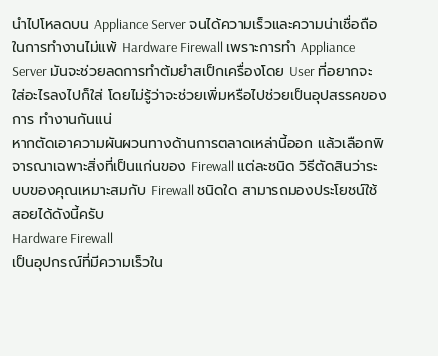นำไปโหลดบน Appliance Server จนได้ความเร็วและความน่าเชื่อถือในการทำงานไม่แพ้ Hardware Firewall เพราะการทำ Appliance Server มันจะช่วยลดการทำต้มยำสเป็กเครื่องโดย User ที่อยากจะใส่อะไรลงไปก็ใส่ โดยไม่รู้ว่าจะช่วยเพิ่มหรือไปช่วยเป็นอุปสรรคของการ ทำงานกันแน่
หากตัดเอาความผันผวนทางด้านการตลาดเหล่านี้ออก แล้วเลือกพิจารณาเฉพาะสิ่งที่เป็นแก่นของ Firewall แต่ละชนิด วิธีตัดสินว่าระบบของคุณเหมาะสมกับ Firewall ชนิดใด สามารถมองประโยชน์ใช้สอยได้ดังนี้ครับ
Hardware Firewall
เป็นอุปกรณ์ที่มีความเร็วใน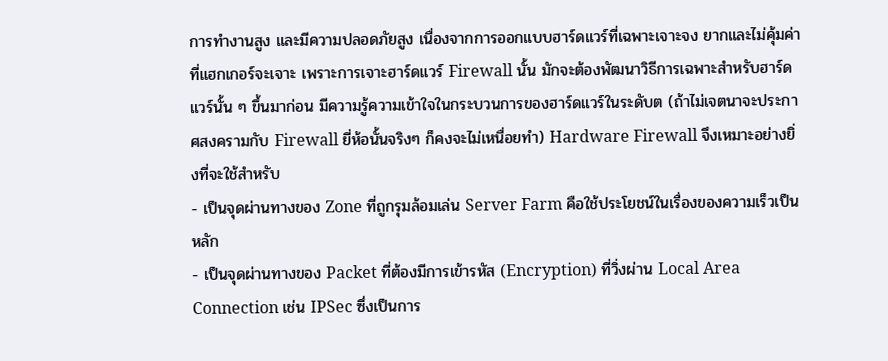การทำงานสูง และมีความปลอดภัยสูง เนื่องจากการออกแบบฮาร์ดแวร์ที่เฉพาะเจาะจง ยากและไม่คุ้มค่าที่แฮกเกอร์จะเจาะ เพราะการเจาะฮาร์ดแวร์ Firewall นั้น มักจะต้องพัฒนาวิธีการเฉพาะสำหรับฮาร์ดแวร์นั้น ๆ ขึ้นมาก่อน มีความรู้ความเข้าใจในกระบวนการของฮาร์ดแวร์ในระดับต (ถ้าไม่เจตนาจะประกาศสงครามกับ Firewall ยี่ห้อนั้นจริงๆ ก็คงจะไม่เหนื่อยทำ) Hardware Firewall จึงเหมาะอย่างยิ่งที่จะใช้สำหรับ
- เป็นจุดผ่านทางของ Zone ที่ถูกรุมล้อมเล่น Server Farm คือใช้ประโยชน์ในเรื่องของความเร็วเป็นหลัก
- เป็นจุดผ่านทางของ Packet ที่ต้องมีการเข้ารหัส (Encryption) ที่วิ่งผ่าน Local Area Connection เช่น IPSec ซึ่งเป็นการ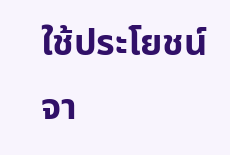ใช้ประโยชน์จา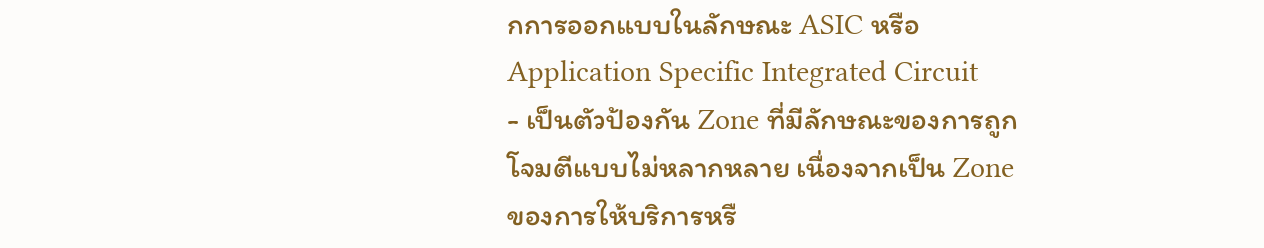กการออกแบบในลักษณะ ASIC หรือ Application Specific Integrated Circuit
- เป็นตัวป้องกัน Zone ที่มีลักษณะของการถูกโจมตีแบบไม่หลากหลาย เนื่องจากเป็น Zone ของการให้บริการหรื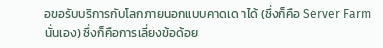อขอรับบริการกับโลกภายนอกแบบคาดเด าได้ (ซึ่งก็คือ Server Farm นั่นเอง) ซึ่งก็คือการเลี่ยงข้อด้อย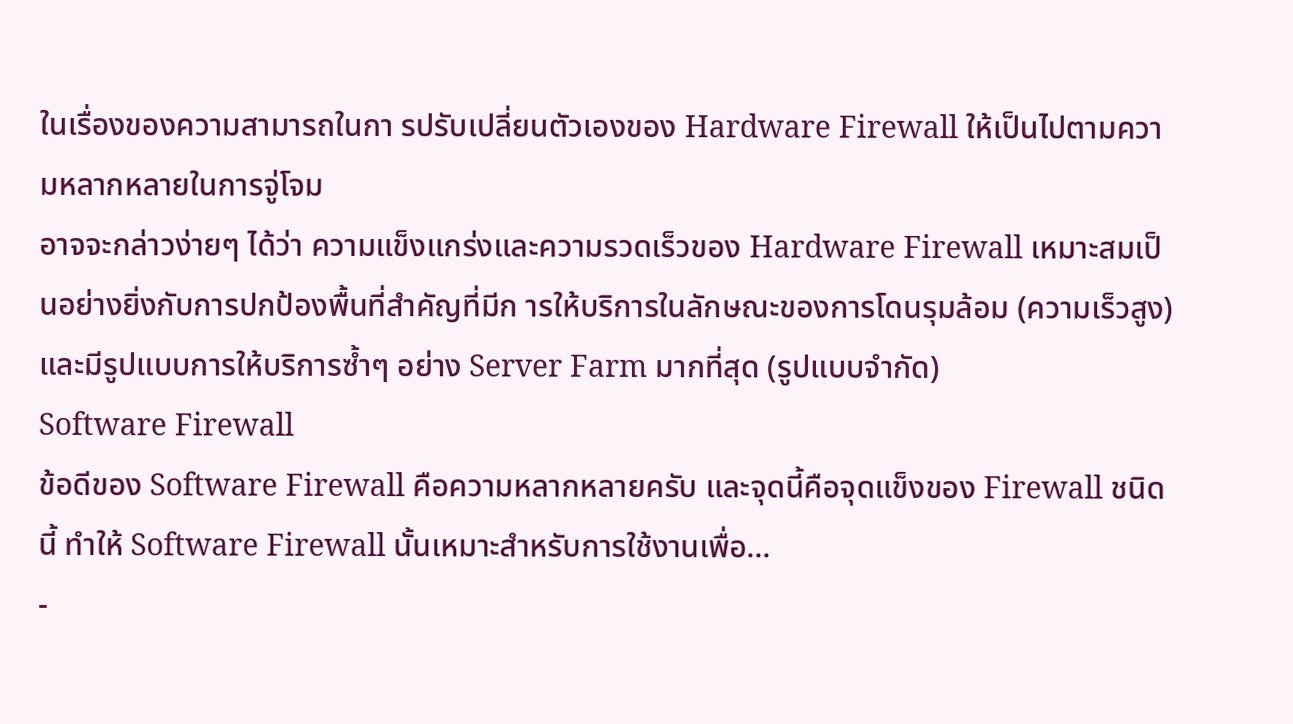ในเรื่องของความสามารถในกา รปรับเปลี่ยนตัวเองของ Hardware Firewall ให้เป็นไปตามความหลากหลายในการจู่โจม
อาจจะกล่าวง่ายๆ ได้ว่า ความแข็งแกร่งและความรวดเร็วของ Hardware Firewall เหมาะสมเป็นอย่างยิ่งกับการปกป้องพื้นที่สำคัญที่มีก ารให้บริการในลักษณะของการโดนรุมล้อม (ความเร็วสูง) และมีรูปแบบการให้บริการซ้ำๆ อย่าง Server Farm มากที่สุด (รูปแบบจำกัด)
Software Firewall
ข้อดีของ Software Firewall คือความหลากหลายครับ และจุดนี้คือจุดแข็งของ Firewall ชนิดนี้ ทำให้ Software Firewall นั้นเหมาะสำหรับการใช้งานเพื่อ...
-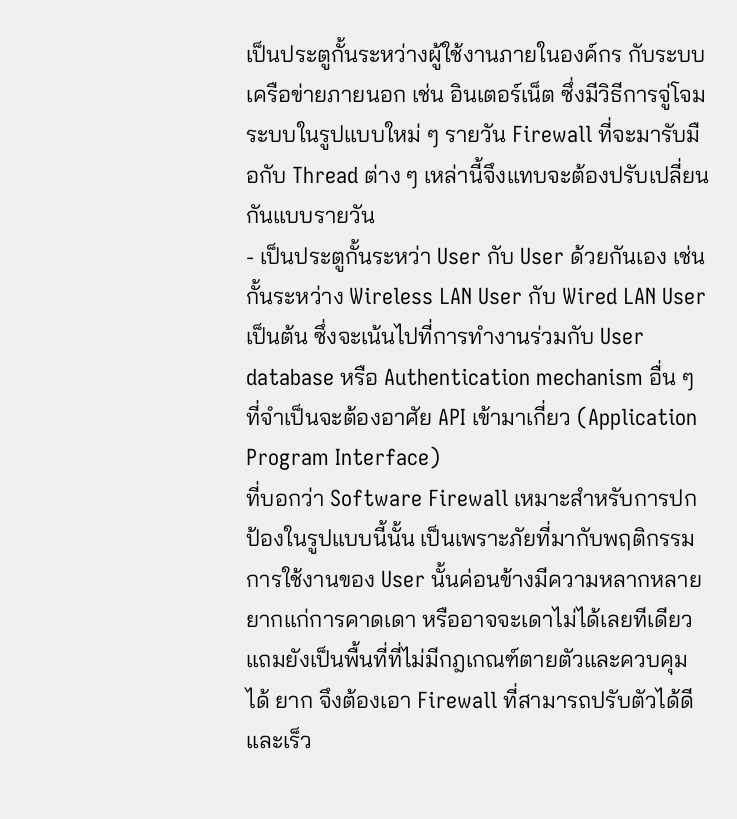เป็นประตูกั้นระหว่างผู้ใช้งานภายในองค์กร กับระบบเครือข่ายภายนอก เช่น อินเตอร์เน็ต ซึ่งมีวิธีการจู่โจมระบบในรูปแบบใหม่ ๆ รายวัน Firewall ที่จะมารับมือกับ Thread ต่าง ๆ เหล่านี้จึงแทบจะต้องปรับเปลี่ยนกันแบบรายวัน
- เป็นประตูกั้นระหว่า User กับ User ด้วยกันเอง เช่นกั้นระหว่าง Wireless LAN User กับ Wired LAN User เป็นต้น ซึ่งจะเน้นไปที่การทำงานร่วมกับ User database หรือ Authentication mechanism อื่น ๆ ที่จำเป็นจะต้องอาศัย API เข้ามาเกี่ยว (Application Program Interface)
ที่บอกว่า Software Firewall เหมาะสำหรับการปกป้องในรูปแบบนี้นั้น เป็นเพราะภัยที่มากับพฤติกรรมการใช้งานของ User นั้นค่อนข้างมีความหลากหลาย ยากแก่การคาดเดา หรืออาจจะเดาไม่ได้เลยทีเดียว แถมยังเป็นพื้นที่ที่ไม่มีกฎเกณฑ์ตายตัวและควบคุมได้ ยาก จึงต้องเอา Firewall ที่สามารถปรับตัวได้ดีและเร็ว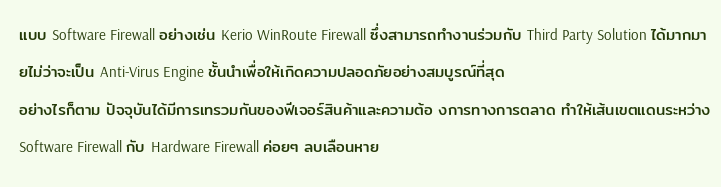แบบ Software Firewall อย่างเช่น Kerio WinRoute Firewall ซึ่งสามารถทำงานร่วมกับ Third Party Solution ได้มากมายไม่ว่าจะเป็น Anti-Virus Engine ชั้นนำเพื่อให้เกิดความปลอดภัยอย่างสมบูรณ์ที่สุด
อย่างไรก็ตาม ปัจจุบันได้มีการเทรวมกันของฟีเจอร์สินค้าและความต้อ งการทางการตลาด ทำให้เส้นเขตแดนระหว่าง Software Firewall กับ Hardware Firewall ค่อยๆ ลบเลือนหาย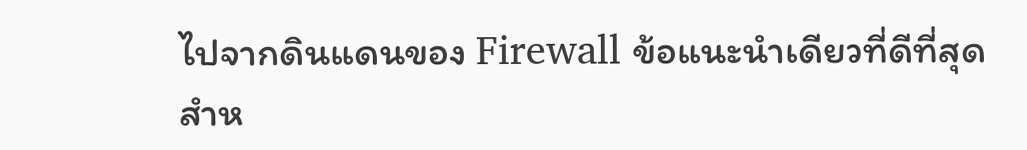ไปจากดินแดนของ Firewall ข้อแนะนำเดียวที่ดีที่สุดสำห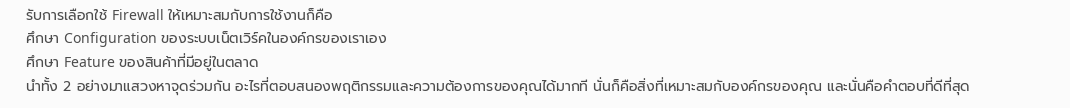รับการเลือกใช้ Firewall ให้เหมาะสมกับการใช้งานก็คือ
ศึกษา Configuration ของระบบเน็ตเวิร์คในองค์กรของเราเอง
ศึกษา Feature ของสินค้าที่มีอยู่ในตลาด
นำทั้ง 2 อย่างมาแสวงหาจุดร่วมกัน อะไรที่ตอบสนองพฤติกรรมและความต้องการของคุณได้มากที นั่นก็คือสิ่งที่เหมาะสมกับองค์กรของคุณ และนั่นคือคำตอบที่ดีที่สุด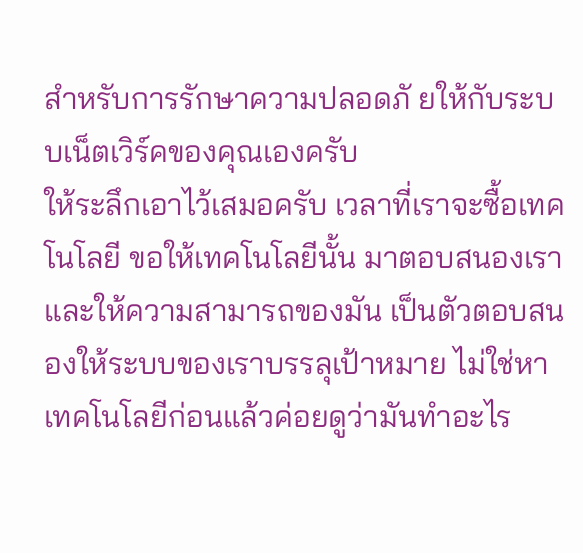สำหรับการรักษาความปลอดภั ยให้กับระบบเน็ตเวิร์คของคุณเองครับ
ให้ระลึกเอาไว้เสมอครับ เวลาที่เราจะซื้อเทคโนโลยี ขอให้เทคโนโลยีนั้น มาตอบสนองเรา และให้ความสามารถของมัน เป็นตัวตอบสนองให้ระบบของเราบรรลุเป้าหมาย ไม่ใช่หาเทคโนโลยีก่อนแล้วค่อยดูว่ามันทำอะไร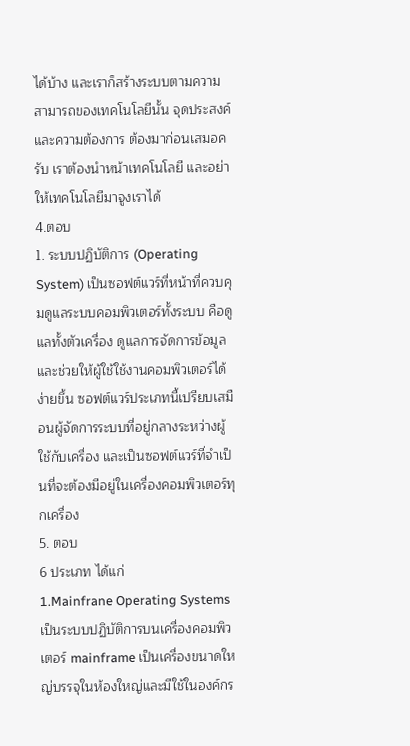ได้บ้าง และเราก็สร้างระบบตามความสามารถของเทคโนโลยีนั้น จุดประสงค์และความต้องการ ต้องมาก่อนเสมอครับ เราต้องนำหน้าเทคโนโลยี และอย่าให้เทคโนโลยีมาจูงเราได้
4.ตอบ
1. ระบบปฏิบัติการ (Operating System) เป็นซอฟต์แวร์ที่หน้าที่ควบคุมดูแลระบบคอมพิวเตอร์ทั้งระบบ คือดูแลทั้งตัวเครื่อง ดูแลการจัดการข้อมูล และช่วยให้ผู้ใช้ใช้งานคอมพิวเตอร์ได้ง่ายขึ้น ซอฟต์แวร์ประเภทนี้เปรียบเสมือนผู้จัดการระบบที่อยู่กลางระหว่างผู้ใช้กับเครื่อง และเป็นซอฟต์แวร์ที่จำเป็นที่จะต้องมีอยู่ในเครื่องคอมพิวเตอร์ทุกเครื่อง
5. ตอบ
6 ประเภท ได้แก่
1.Mainfrane Operating Systems เป็นระบบปฏิบัติการบนเครื่องคอมพิวเตอร์ mainframe เป็นเครื่องขนาดใหญ่บรรจุในห้องใหญ่และมีใช้ในองค์กร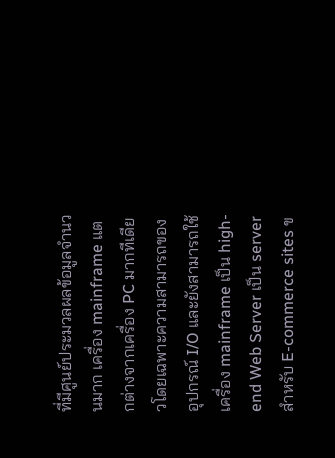ที่มีศูนย์ประมวลผลข้อมูลจำนวนมาก เครื่อง mainframe แตกต่างจากเครื่อง PC มากทีเดียวโดยเฉพาะความสามารถของอุปกรณ์ I/O และยังสามารถใช้เครื่อง mainframe เป็น high-end Web Server เป็น server สำหรับ E-commerce sites ข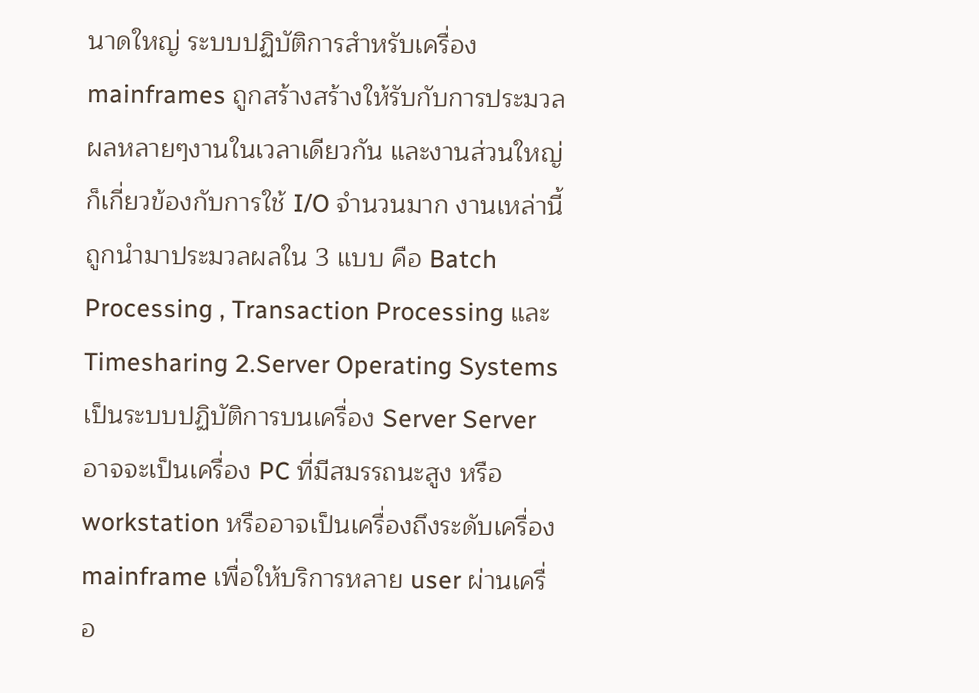นาดใหญ่ ระบบปฏิบัติการสำหรับเครื่อง mainframes ถูกสร้างสร้างให้รับกับการประมวลผลหลายๆงานในเวลาเดียวกัน และงานส่วนใหญ่ก็เกี่ยวข้องกับการใช้ I/O จำนวนมาก งานเหล่านี้ถูกนำมาประมวลผลใน 3 แบบ คือ Batch Processing , Transaction Processing และ Timesharing 2.Server Operating Systems เป็นระบบปฏิบัติการบนเครื่อง Server Server อาจจะเป็นเครื่อง PC ที่มีสมรรถนะสูง หรือ workstation หรืออาจเป็นเครื่องถึงระดับเครื่อง mainframe เพื่อให้บริการหลาย user ผ่านเครื่อ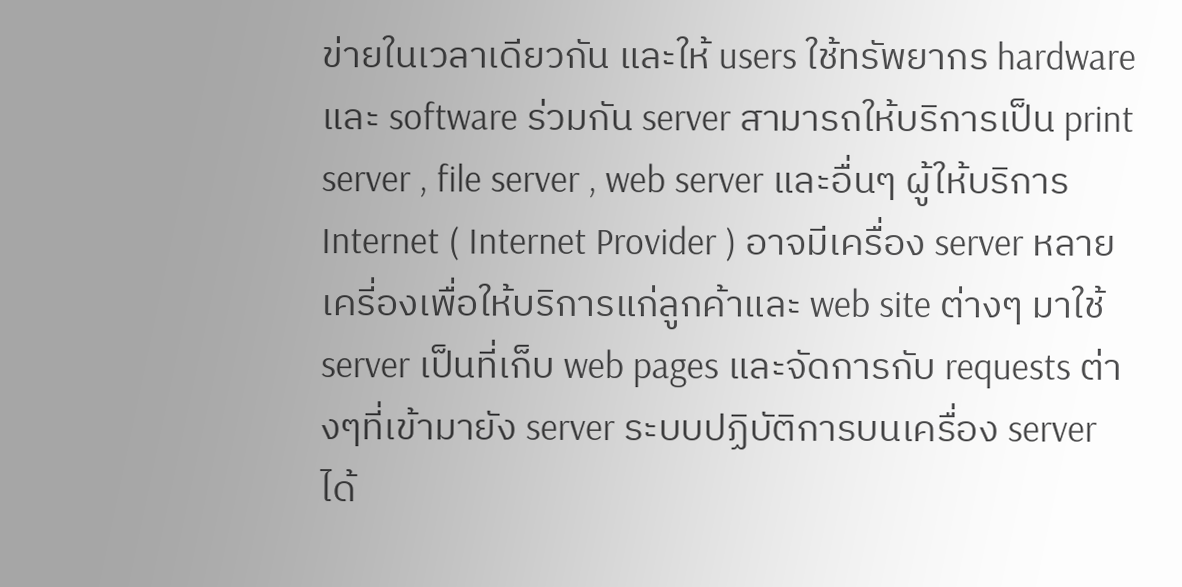ข่ายในเวลาเดียวกัน และให้ users ใช้ทรัพยากร hardware และ software ร่วมกัน server สามารถให้บริการเป็น print server , file server , web server และอื่นๆ ผู้ให้บริการ Internet ( Internet Provider ) อาจมีเครื่อง server หลายเครี่องเพื่อให้บริการแก่ลูกค้าและ web site ต่างๆ มาใช้ server เป็นที่เก็บ web pages และจัดการกับ requests ต่างๆที่เข้ามายัง server ระบบปฏิบัติการบนเครื่อง server ได้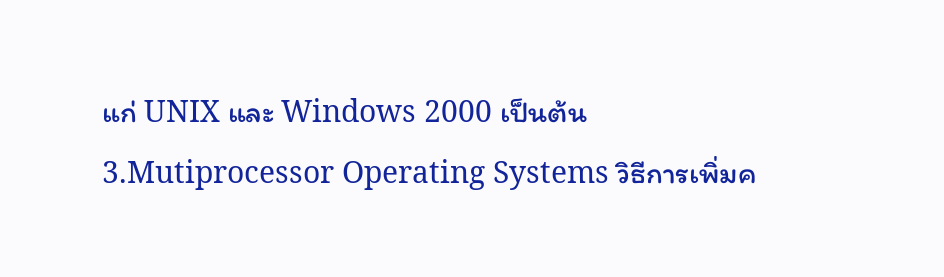แก่ UNIX และ Windows 2000 เป็นต้น
3.Mutiprocessor Operating Systems วิธีการเพิ่มค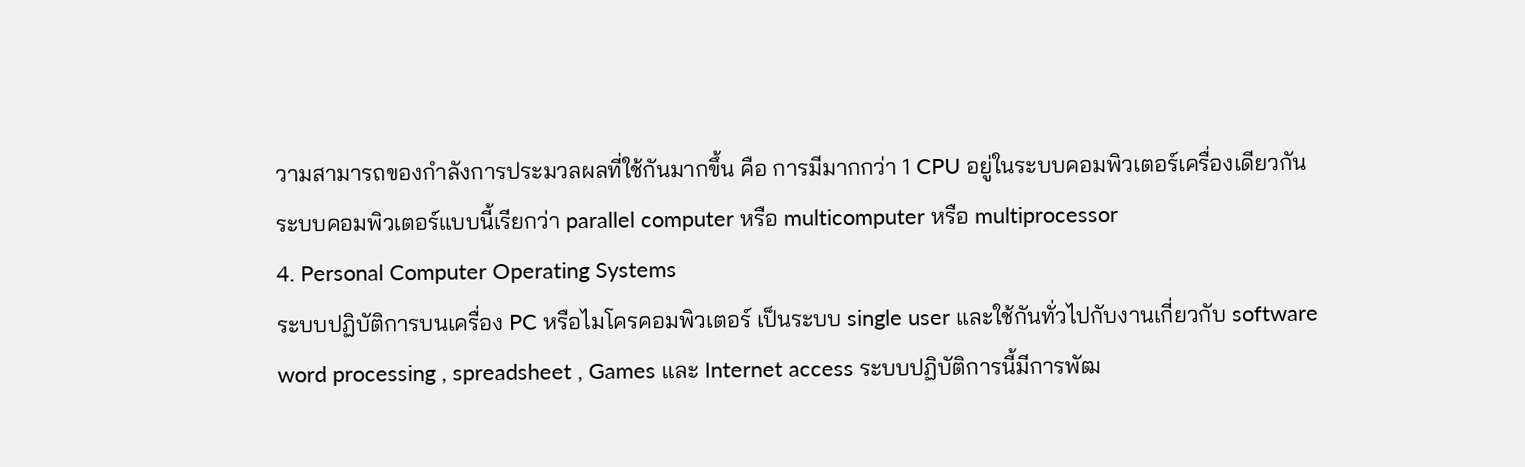วามสามารถของกำลังการประมวลผลที่ใช้กันมากขึ้น คือ การมีมากกว่า 1 CPU อยู่ในระบบคอมพิวเตอร์เครื่องเดียวกัน ระบบคอมพิวเตอร์แบบนี้เรียกว่า parallel computer หรือ multicomputer หรือ multiprocessor
4. Personal Computer Operating Systems
ระบบปฏิบัติการบนเครื่อง PC หรือไมโครคอมพิวเตอร์ เป็นระบบ single user และใช้กันทั่วไปกับงานเกี่ยวกับ software word processing , spreadsheet , Games และ Internet access ระบบปฏิบัติการนี้มีการพัฒ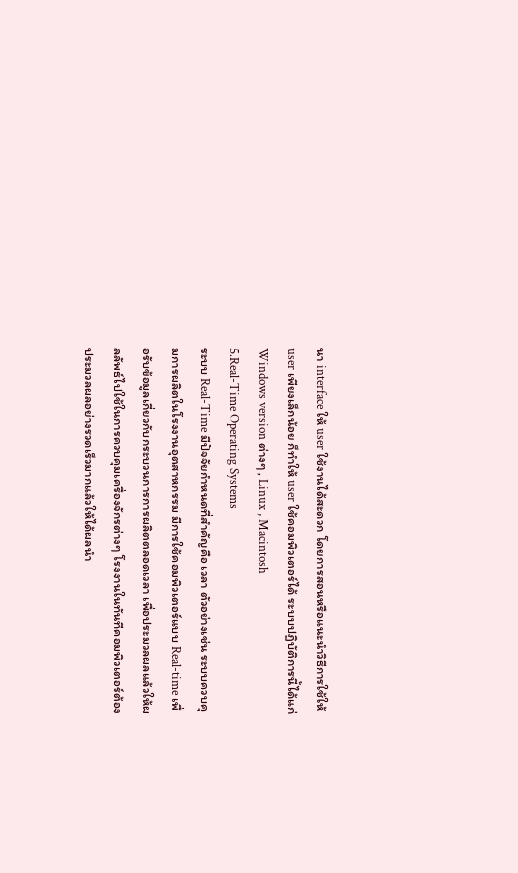นา interface ให้ user ใช้งานได้สะดวก โดยการสอนหรือแนะนำวิธีการใช้ให้ user เพียงเล็กน้อย ก็ทำให้ user ใช้คอมพิวเตอร์ได้ ระบบปฏิบัติการนี้ได้แก่ Windows version ต่างๆ , Linux , Macintosh
5.Real-Time Operating Systems
ระบบ Real-Time มีปัจจัยกำหนดที่สำคัญคือ เวลา ตัวอย่างเช่น ระบบควบคุมการผลิตในโรงงานอุตสาหกรรม มีการใช้คอมพิวเตอร์แบบ Real-time เพื่อรับข้อมูลเกี่ยวกับกระบวนการการผลิตตลอดเวลา เพื่อประมวลผลแล้วให้ผลลัพธ์ไปใช้ในการควบคุมเครื่องจักรต่างๆ โรงงานในทันทีคอมพิวเตอร์ต้องประมวลผลอย่างรวดเร็วมากแล้วให้ได้ผลนำ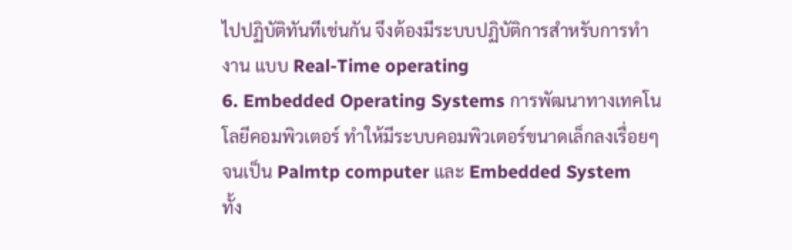ไปปฏิบัติทันทีเช่นกัน จึงต้องมีระบบปฏิบัติการสำหรับการทำงาน แบบ Real-Time operating
6. Embedded Operating Systems การพัฒนาทางเทคโนโลยีคอมพิวเตอร์ ทำให้มีระบบคอมพิวเตอร์ขนาดเล็กลงเรื่อยๆ จนเป็น Palmtp computer และ Embedded System
ทั้ง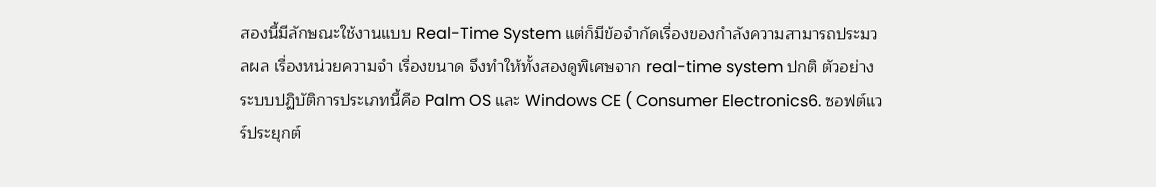สองนี้มีลักษณะใช้งานแบบ Real-Time System แต่ก็มีข้อจำกัดเรื่องของกำลังความสามารถประมวลผล เรื่องหน่วยความจำ เรื่องขนาด จึงทำให้ทั้งสองดูพิเศษจาก real-time system ปกติ ตัวอย่างระบบปฏิบัติการประเภทนี้คือ Palm OS และ Windows CE ( Consumer Electronics6. ซอฟต์แวร์ประยุกต์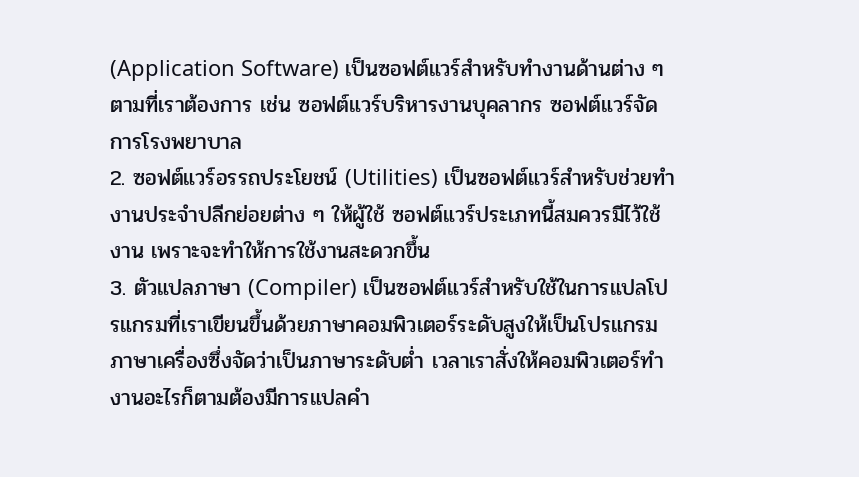(Application Software) เป็นซอฟต์แวร์สำหรับทำงานด้านต่าง ๆ ตามที่เราต้องการ เช่น ซอฟต์แวร์บริหารงานบุคลากร ซอฟต์แวร์จัดการโรงพยาบาล
2. ซอฟต์แวร์อรรถประโยชน์ (Utilities) เป็นซอฟต์แวร์สำหรับช่วยทำงานประจำปลีกย่อยต่าง ๆ ให้ผู้ใช้ ซอฟต์แวร์ประเภทนี้สมควรมีไว้ใช้งาน เพราะจะทำให้การใช้งานสะดวกขึ้น
3. ตัวแปลภาษา (Compiler) เป็นซอฟต์แวร์สำหรับใช้ในการแปลโปรแกรมที่เราเขียนขึ้นด้วยภาษาคอมพิวเตอร์ระดับสูงให้เป็นโปรแกรมภาษาเครื่องซึ่งจัดว่าเป็นภาษาระดับต่ำ เวลาเราสั่งให้คอมพิวเตอร์ทำงานอะไรก็ตามต้องมีการแปลคำ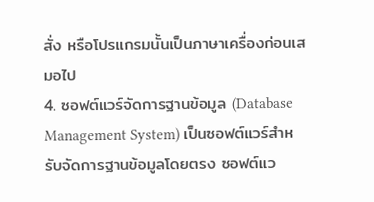สั่ง หรือโปรแกรมนั้นเป็นภาษาเครื่องก่อนเสมอไป
4. ซอฟต์แวร์จัดการฐานข้อมูล (Database Management System) เป็นซอฟต์แวร์สำหรับจัดการฐานข้อมูลโดยตรง ซอฟต์แว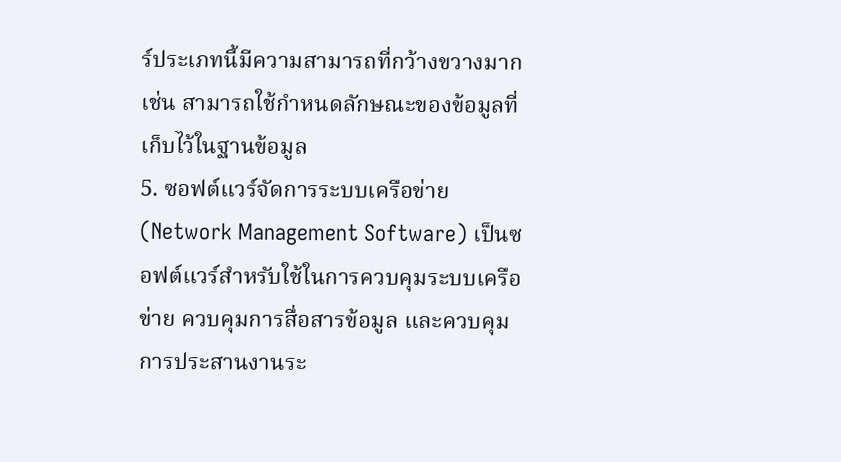ร์ประเภทนี้มีความสามารถที่กว้างขวางมาก เช่น สามารถใช้กำหนดลักษณะของข้อมูลที่เก็บไว้ในฐานข้อมูล
5. ซอฟต์แวร์จัดการระบบเครือข่าย (Network Management Software) เป็นซอฟต์แวร์สำหรับใช้ในการควบคุมระบบเครือข่าย ควบคุมการสื่อสารข้อมูล และควบคุมการประสานงานระ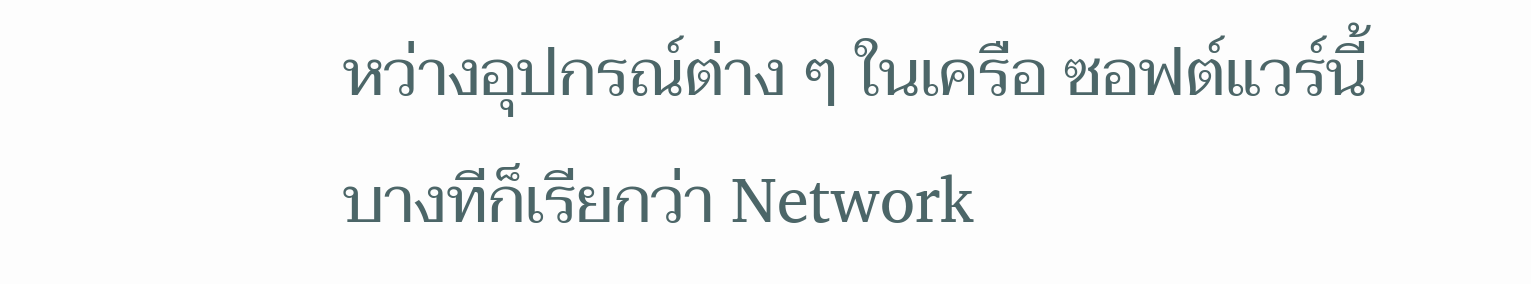หว่างอุปกรณ์ต่าง ๆ ในเครือ ซอฟต์แวร์นี้บางทีก็เรียกว่า Network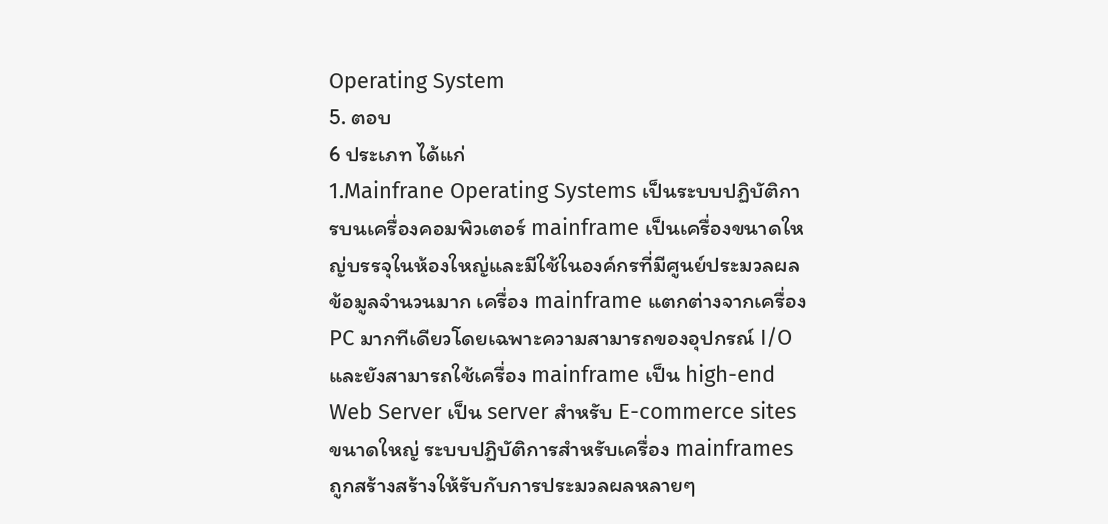Operating System
5. ตอบ
6 ประเภท ได้แก่
1.Mainfrane Operating Systems เป็นระบบปฏิบัติการบนเครื่องคอมพิวเตอร์ mainframe เป็นเครื่องขนาดใหญ่บรรจุในห้องใหญ่และมีใช้ในองค์กรที่มีศูนย์ประมวลผลข้อมูลจำนวนมาก เครื่อง mainframe แตกต่างจากเครื่อง PC มากทีเดียวโดยเฉพาะความสามารถของอุปกรณ์ I/O และยังสามารถใช้เครื่อง mainframe เป็น high-end Web Server เป็น server สำหรับ E-commerce sites ขนาดใหญ่ ระบบปฏิบัติการสำหรับเครื่อง mainframes ถูกสร้างสร้างให้รับกับการประมวลผลหลายๆ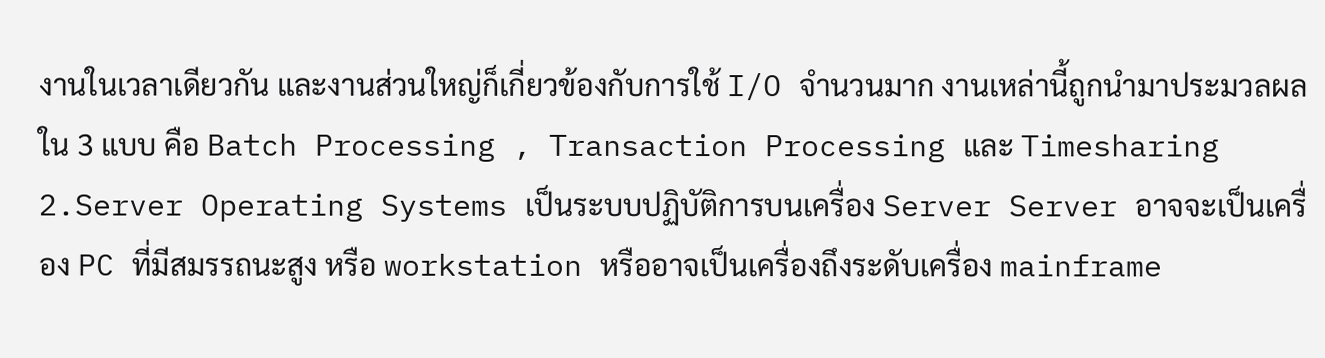งานในเวลาเดียวกัน และงานส่วนใหญ่ก็เกี่ยวข้องกับการใช้ I/O จำนวนมาก งานเหล่านี้ถูกนำมาประมวลผลใน 3 แบบ คือ Batch Processing , Transaction Processing และ Timesharing 2.Server Operating Systems เป็นระบบปฏิบัติการบนเครื่อง Server Server อาจจะเป็นเครื่อง PC ที่มีสมรรถนะสูง หรือ workstation หรืออาจเป็นเครื่องถึงระดับเครื่อง mainframe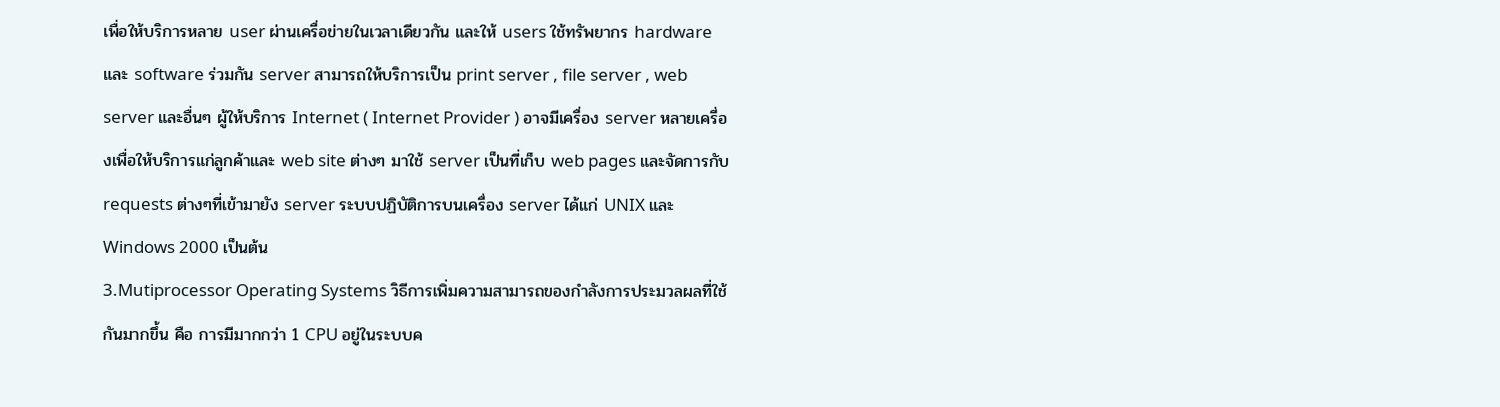เพื่อให้บริการหลาย user ผ่านเครื่อข่ายในเวลาเดียวกัน และให้ users ใช้ทรัพยากร hardware และ software ร่วมกัน server สามารถให้บริการเป็น print server , file server , web server และอื่นๆ ผู้ให้บริการ Internet ( Internet Provider ) อาจมีเครื่อง server หลายเครี่องเพื่อให้บริการแก่ลูกค้าและ web site ต่างๆ มาใช้ server เป็นที่เก็บ web pages และจัดการกับ requests ต่างๆที่เข้ามายัง server ระบบปฏิบัติการบนเครื่อง server ได้แก่ UNIX และ Windows 2000 เป็นต้น
3.Mutiprocessor Operating Systems วิธีการเพิ่มความสามารถของกำลังการประมวลผลที่ใช้กันมากขึ้น คือ การมีมากกว่า 1 CPU อยู่ในระบบค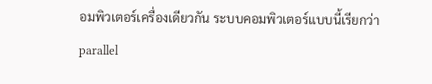อมพิวเตอร์เครื่องเดียวกัน ระบบคอมพิวเตอร์แบบนี้เรียกว่า parallel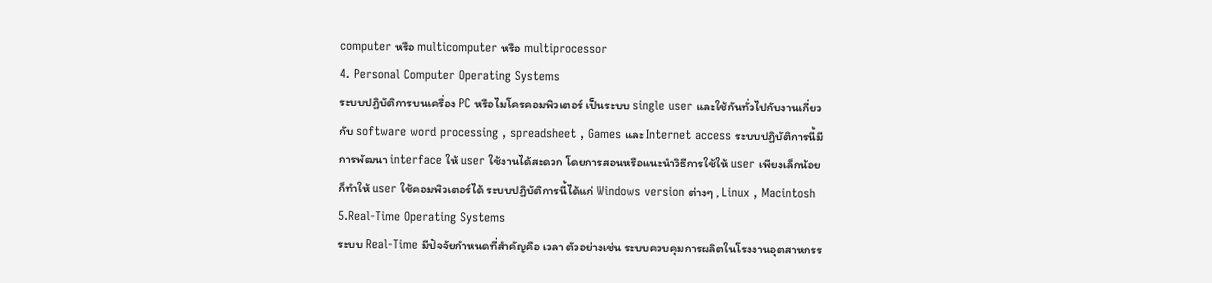computer หรือ multicomputer หรือ multiprocessor
4. Personal Computer Operating Systems
ระบบปฏิบัติการบนเครื่อง PC หรือไมโครคอมพิวเตอร์ เป็นระบบ single user และใช้กันทั่วไปกับงานเกี่ยวกับ software word processing , spreadsheet , Games และ Internet access ระบบปฏิบัติการนี้มีการพัฒนา interface ให้ user ใช้งานได้สะดวก โดยการสอนหรือแนะนำวิธีการใช้ให้ user เพียงเล็กน้อย ก็ทำให้ user ใช้คอมพิวเตอร์ได้ ระบบปฏิบัติการนี้ได้แก่ Windows version ต่างๆ , Linux , Macintosh
5.Real-Time Operating Systems
ระบบ Real-Time มีปัจจัยกำหนดที่สำคัญคือ เวลา ตัวอย่างเช่น ระบบควบคุมการผลิตในโรงงานอุตสาหกรร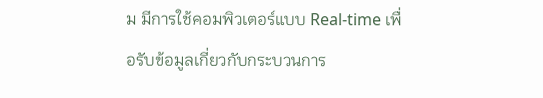ม มีการใช้คอมพิวเตอร์แบบ Real-time เพื่อรับข้อมูลเกี่ยวกับกระบวนการ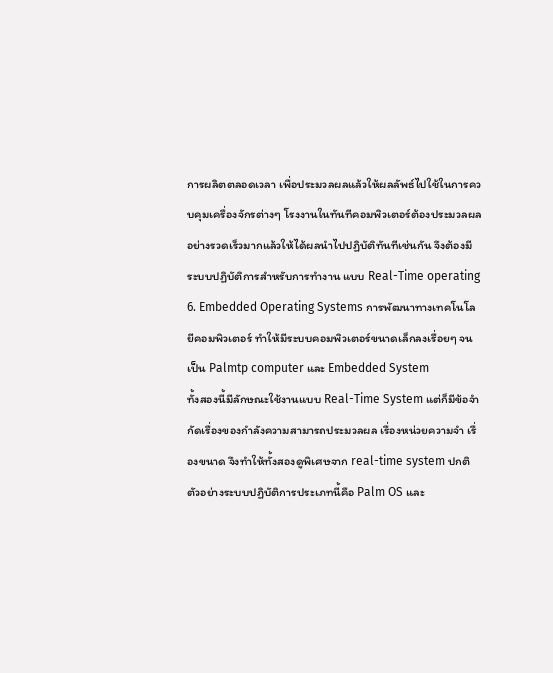การผลิตตลอดเวลา เพื่อประมวลผลแล้วให้ผลลัพธ์ไปใช้ในการควบคุมเครื่องจักรต่างๆ โรงงานในทันทีคอมพิวเตอร์ต้องประมวลผลอย่างรวดเร็วมากแล้วให้ได้ผลนำไปปฏิบัติทันทีเช่นกัน จึงต้องมีระบบปฏิบัติการสำหรับการทำงาน แบบ Real-Time operating
6. Embedded Operating Systems การพัฒนาทางเทคโนโลยีคอมพิวเตอร์ ทำให้มีระบบคอมพิวเตอร์ขนาดเล็กลงเรื่อยๆ จนเป็น Palmtp computer และ Embedded System
ทั้งสองนี้มีลักษณะใช้งานแบบ Real-Time System แต่ก็มีข้อจำกัดเรื่องของกำลังความสามารถประมวลผล เรื่องหน่วยความจำ เรื่องขนาด จึงทำให้ทั้งสองดูพิเศษจาก real-time system ปกติ ตัวอย่างระบบปฏิบัติการประเภทนี้คือ Palm OS และ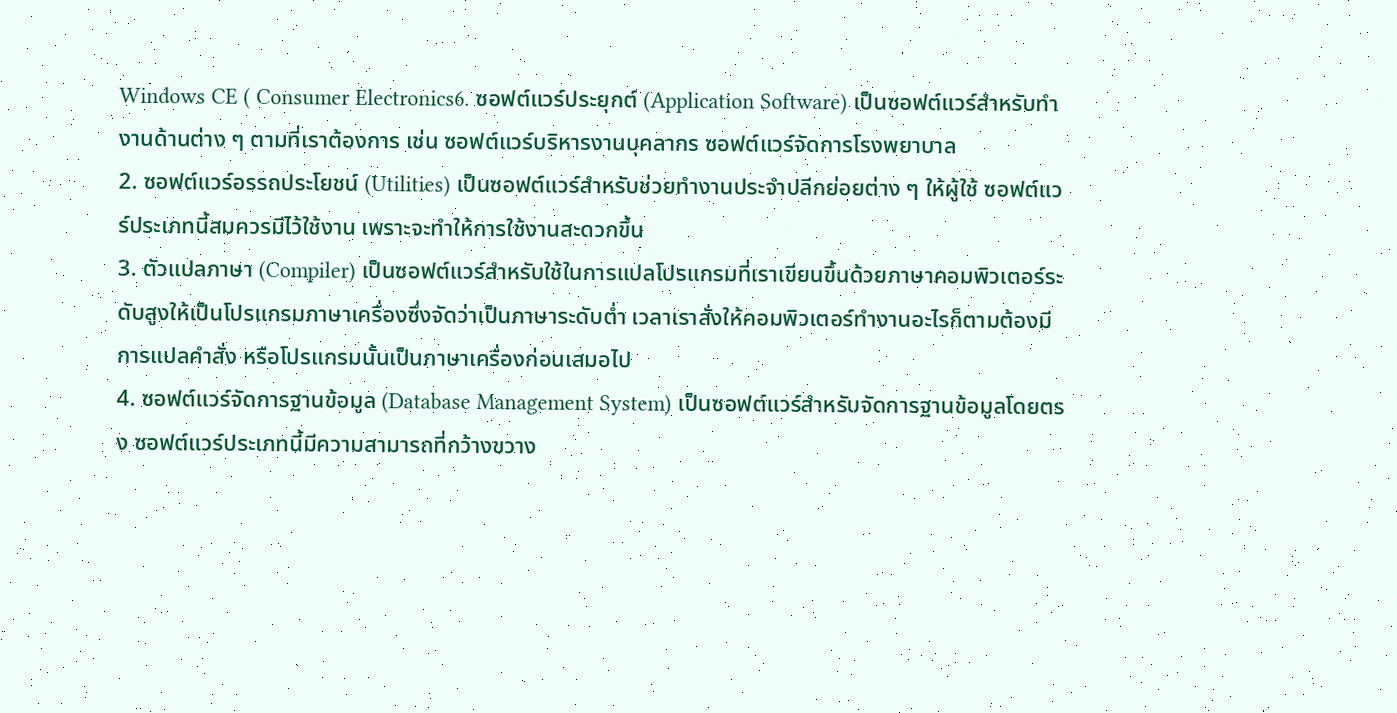Windows CE ( Consumer Electronics6. ซอฟต์แวร์ประยุกต์ (Application Software) เป็นซอฟต์แวร์สำหรับทำงานด้านต่าง ๆ ตามที่เราต้องการ เช่น ซอฟต์แวร์บริหารงานบุคลากร ซอฟต์แวร์จัดการโรงพยาบาล
2. ซอฟต์แวร์อรรถประโยชน์ (Utilities) เป็นซอฟต์แวร์สำหรับช่วยทำงานประจำปลีกย่อยต่าง ๆ ให้ผู้ใช้ ซอฟต์แวร์ประเภทนี้สมควรมีไว้ใช้งาน เพราะจะทำให้การใช้งานสะดวกขึ้น
3. ตัวแปลภาษา (Compiler) เป็นซอฟต์แวร์สำหรับใช้ในการแปลโปรแกรมที่เราเขียนขึ้นด้วยภาษาคอมพิวเตอร์ระดับสูงให้เป็นโปรแกรมภาษาเครื่องซึ่งจัดว่าเป็นภาษาระดับต่ำ เวลาเราสั่งให้คอมพิวเตอร์ทำงานอะไรก็ตามต้องมีการแปลคำสั่ง หรือโปรแกรมนั้นเป็นภาษาเครื่องก่อนเสมอไป
4. ซอฟต์แวร์จัดการฐานข้อมูล (Database Management System) เป็นซอฟต์แวร์สำหรับจัดการฐานข้อมูลโดยตรง ซอฟต์แวร์ประเภทนี้มีความสามารถที่กว้างขวาง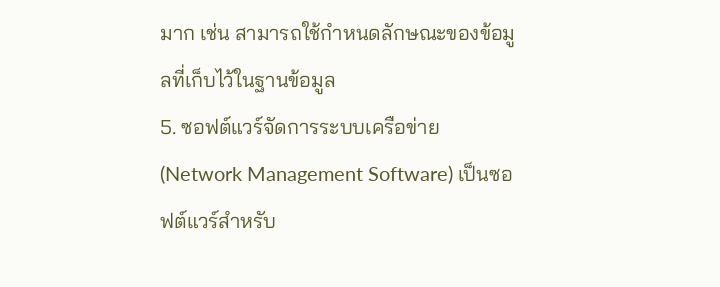มาก เช่น สามารถใช้กำหนดลักษณะของข้อมูลที่เก็บไว้ในฐานข้อมูล
5. ซอฟต์แวร์จัดการระบบเครือข่าย (Network Management Software) เป็นซอฟต์แวร์สำหรับ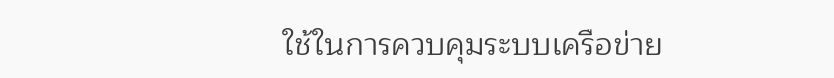ใช้ในการควบคุมระบบเครือข่าย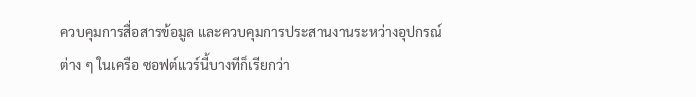ควบคุมการสื่อสารข้อมูล และควบคุมการประสานงานระหว่างอุปกรณ์ต่าง ๆ ในเครือ ซอฟต์แวร์นี้บางทีก็เรียกว่า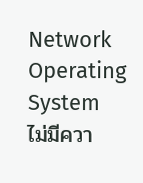Network Operating System
ไม่มีควา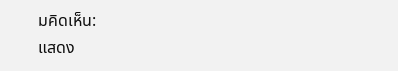มคิดเห็น:
แสดง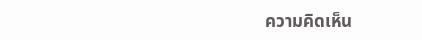ความคิดเห็น